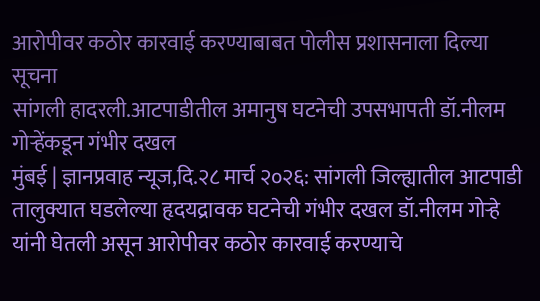आरोपीवर कठोर कारवाई करण्याबाबत पोलीस प्रशासनाला दिल्या सूचना
सांगली हादरली.आटपाडीतील अमानुष घटनेची उपसभापती डॉ.नीलम गोऱ्हेंकडून गंभीर दखल
मुंबई | ज्ञानप्रवाह न्यूज,दि.२८ मार्च २०२६: सांगली जिल्ह्यातील आटपाडी तालुक्यात घडलेल्या हृदयद्रावक घटनेची गंभीर दखल डॉ.नीलम गोऱ्हे यांनी घेतली असून आरोपीवर कठोर कारवाई करण्याचे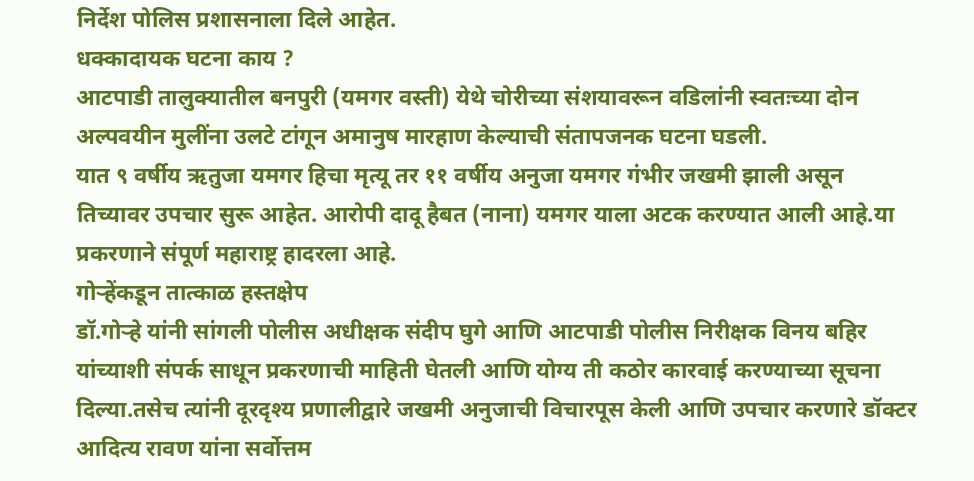निर्देश पोलिस प्रशासनाला दिले आहेत.
धक्कादायक घटना काय ?
आटपाडी तालुक्यातील बनपुरी (यमगर वस्ती) येथे चोरीच्या संशयावरून वडिलांनी स्वतःच्या दोन अल्पवयीन मुलींना उलटे टांगून अमानुष मारहाण केल्याची संतापजनक घटना घडली.
यात ९ वर्षीय ऋतुजा यमगर हिचा मृत्यू तर ११ वर्षीय अनुजा यमगर गंभीर जखमी झाली असून तिच्यावर उपचार सुरू आहेत. आरोपी दादू हैबत (नाना) यमगर याला अटक करण्यात आली आहे.या प्रकरणाने संपूर्ण महाराष्ट्र हादरला आहे.
गोऱ्हेंकडून तात्काळ हस्तक्षेप
डॉ.गोऱ्हे यांनी सांगली पोलीस अधीक्षक संदीप घुगे आणि आटपाडी पोलीस निरीक्षक विनय बहिर यांच्याशी संपर्क साधून प्रकरणाची माहिती घेतली आणि योग्य ती कठोर कारवाई करण्याच्या सूचना दिल्या.तसेच त्यांनी दूरदृश्य प्रणालीद्वारे जखमी अनुजाची विचारपूस केली आणि उपचार करणारे डॉक्टर आदित्य रावण यांना सर्वोत्तम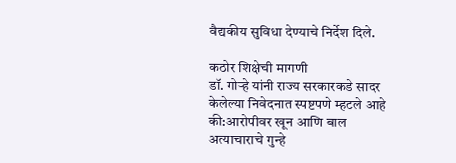वैद्यकीय सुविधा देण्याचे निर्देश दिले.

कठोर शिक्षेची मागणी
डॉ. गोऱ्हे यांनी राज्य सरकारकडे सादर केलेल्या निवेदनात स्पष्टपणे म्हटले आहे की:आरोपीवर खून आणि बाल अत्याचाराचे गुन्हे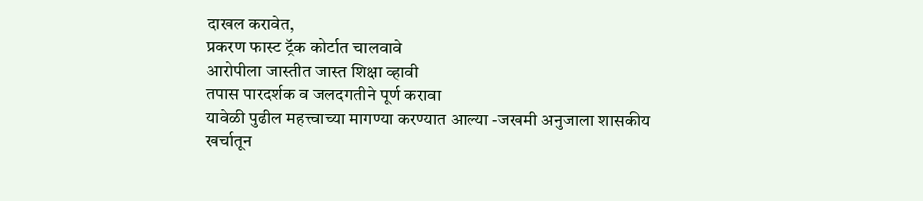दाखल करावेत,
प्रकरण फास्ट ट्रॅक कोर्टात चालवावे
आरोपीला जास्तीत जास्त शिक्षा व्हावी
तपास पारदर्शक व जलदगतीने पूर्ण करावा
यावेळी पुढील महत्त्वाच्या मागण्या करण्यात आल्या -जखमी अनुजाला शासकीय खर्चातून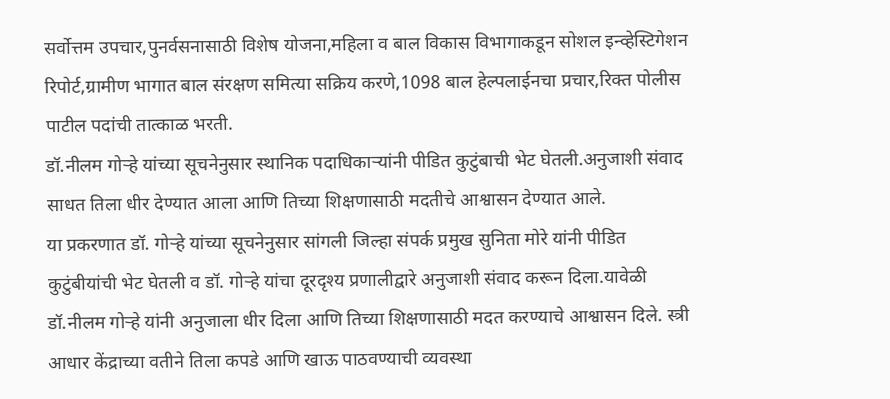सर्वोत्तम उपचार,पुनर्वसनासाठी विशेष योजना,महिला व बाल विकास विभागाकडून सोशल इन्व्हेस्टिगेशन रिपोर्ट,ग्रामीण भागात बाल संरक्षण समित्या सक्रिय करणे,1098 बाल हेल्पलाईनचा प्रचार,रिक्त पोलीस पाटील पदांची तात्काळ भरती.
डॉ.नीलम गोऱ्हे यांच्या सूचनेनुसार स्थानिक पदाधिकाऱ्यांनी पीडित कुटुंबाची भेट घेतली.अनुजाशी संवाद साधत तिला धीर देण्यात आला आणि तिच्या शिक्षणासाठी मदतीचे आश्वासन देण्यात आले.
या प्रकरणात डॉ. गोऱ्हे यांच्या सूचनेनुसार सांगली जिल्हा संपर्क प्रमुख सुनिता मोरे यांनी पीडित कुटुंबीयांची भेट घेतली व डॉ. गोऱ्हे यांचा दूरदृश्य प्रणालीद्वारे अनुजाशी संवाद करून दिला.यावेळी डॉ.नीलम गोऱ्हे यांनी अनुजाला धीर दिला आणि तिच्या शिक्षणासाठी मदत करण्याचे आश्वासन दिले. स्त्री आधार केंद्राच्या वतीने तिला कपडे आणि खाऊ पाठवण्याची व्यवस्था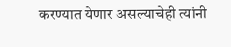करण्यात येणार असल्याचेही त्यांनी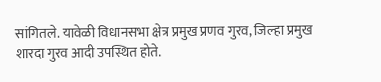सांगितले. यावेळी विधानसभा क्षेत्र प्रमुख प्रणव गुरव, जिल्हा प्रमुख शारदा गुरव आदी उपस्थित होते.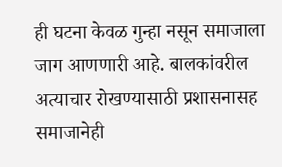ही घटना केवळ गुन्हा नसून समाजाला जाग आणणारी आहे. बालकांवरील अत्याचार रोखण्यासाठी प्रशासनासह समाजानेही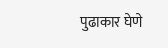पुढाकार घेणे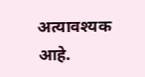अत्यावश्यक आहे.